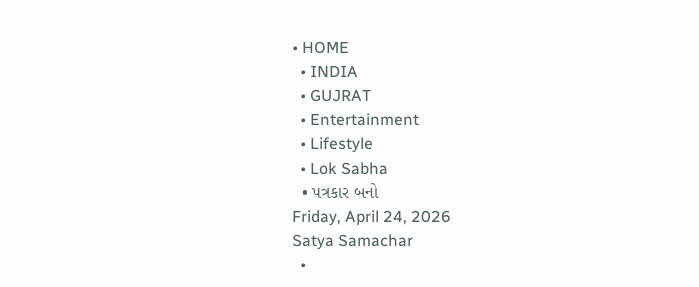• HOME
  • INDIA
  • GUJRAT
  • Entertainment
  • Lifestyle
  • Lok Sabha
  • પત્રકાર બનો
Friday, April 24, 2026
Satya Samachar
  •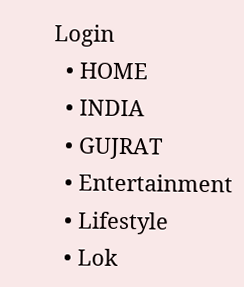Login
  • HOME
  • INDIA
  • GUJRAT
  • Entertainment
  • Lifestyle
  • Lok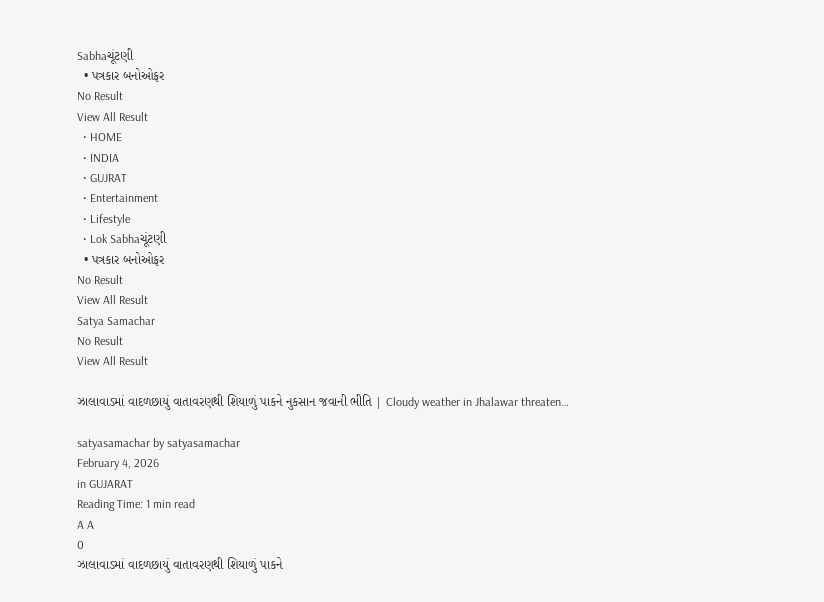Sabhaચૂંટણી
  • પત્રકાર બનોઓફર
No Result
View All Result
  • HOME
  • INDIA
  • GUJRAT
  • Entertainment
  • Lifestyle
  • Lok Sabhaચૂંટણી
  • પત્રકાર બનોઓફર
No Result
View All Result
Satya Samachar
No Result
View All Result

ઝાલાવાડમાં વાદળછાયું વાતાવરણથી શિયાળું પાકને નુકસાન જવાની ભીતિ | Cloudy weather in Jhalawar threaten…

satyasamachar by satyasamachar
February 4, 2026
in GUJARAT
Reading Time: 1 min read
A A
0
ઝાલાવાડમાં વાદળછાયું વાતાવરણથી શિયાળું પાકને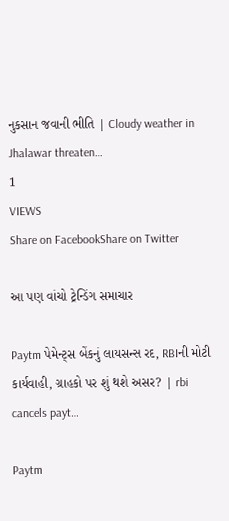નુકસાન જવાની ભીતિ | Cloudy weather in Jhalawar threaten…
1
VIEWS
Share on FacebookShare on Twitter

આ પણ વાંચો ટ્રેન્ડિંગ સમાચાર

Paytm પેમેન્ટ્સ બેંકનું લાયસન્સ રદ, RBIની મોટી કાર્યવાહી, ગ્રાહકો પર શું થશે અસર? | rbi cancels payt…

Paytm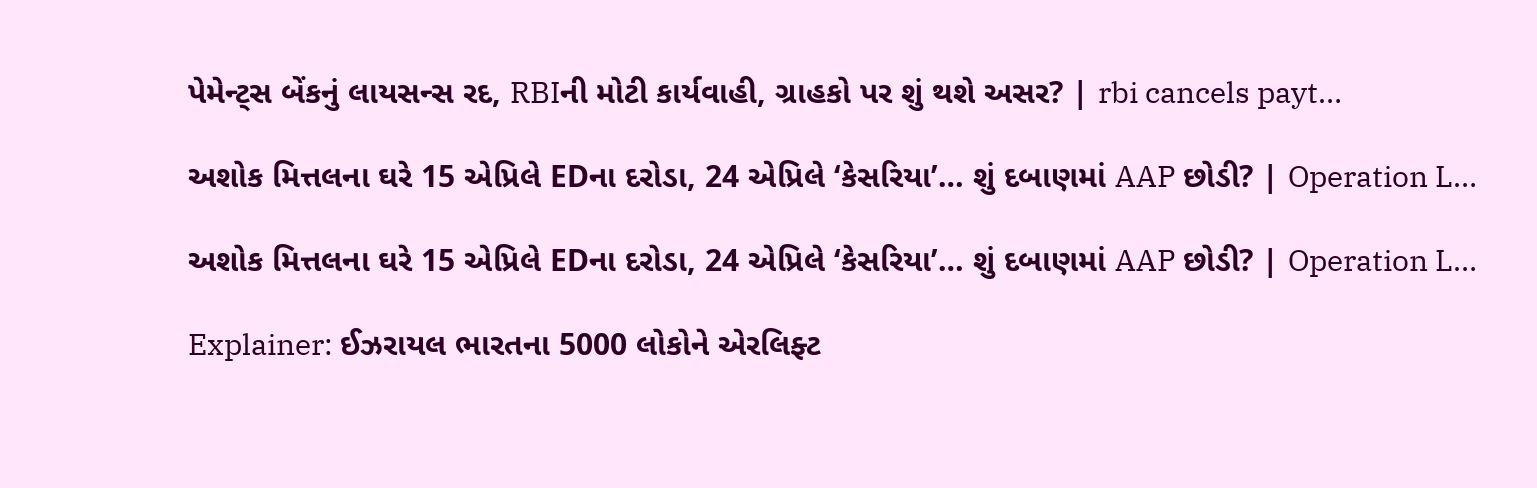પેમેન્ટ્સ બેંકનું લાયસન્સ રદ, RBIની મોટી કાર્યવાહી, ગ્રાહકો પર શું થશે અસર? | rbi cancels payt…

અશોક મિત્તલના ઘરે 15 એપ્રિલે EDના દરોડા, 24 એપ્રિલે ‘કેસરિયા’… શું દબાણમાં AAP છોડી? | Operation L…

અશોક મિત્તલના ઘરે 15 એપ્રિલે EDના દરોડા, 24 એપ્રિલે ‘કેસરિયા’… શું દબાણમાં AAP છોડી? | Operation L…

Explainer: ઈઝરાયલ ભારતના 5000 લોકોને એરલિફ્ટ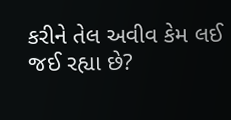કરીને તેલ અવીવ કેમ લઈ જઈ રહ્યા છે?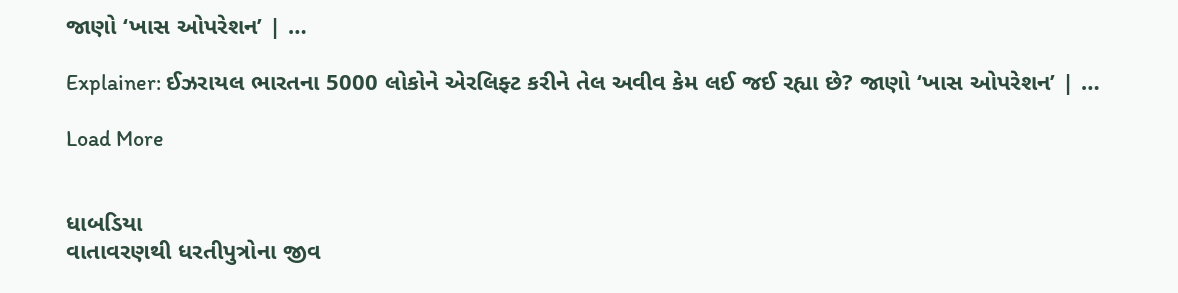જાણો ‘ખાસ ઓપરેશન’ | …

Explainer: ઈઝરાયલ ભારતના 5000 લોકોને એરલિફ્ટ કરીને તેલ અવીવ કેમ લઈ જઈ રહ્યા છે? જાણો ‘ખાસ ઓપરેશન’ | …

Load More


ધાબડિયા
વાતાવરણથી ધરતીપુત્રોના જીવ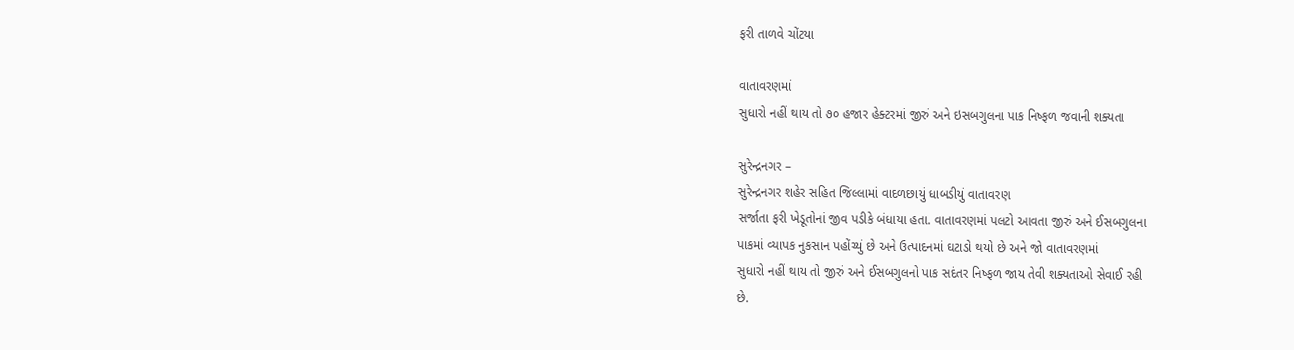ફરી તાળવે ચોંટયા

વાતાવરણમાં
સુધારો નહીં થાય તો ૭૦ હજાર હેક્ટરમાં જીરું અને ઇસબગુલના પાક નિષ્ફળ જવાની શક્યતા

સુરેન્દ્રનગર –
સુરેન્દ્રનગર શહેર સહિત જિલ્લામાં વાદળછાયું ધાબડીયું વાતાવરણ
સર્જાતા ફરી ખેડૂતોનાં જીવ પડીકે બંધાયા હતા. વાતાવરણમાં પલટો આવતા જીરું અને ઈસબગુલના
પાકમાં વ્યાપક નુકસાન પહોંચ્યું છે અને ઉત્પાદનમાં ઘટાડો થયો છે અને જો વાતાવરણમાં
સુધારો નહીં થાય તો જીરું અને ઈસબગુલનો પાક સદંતર નિષ્ફળ જાય તેવી શક્યતાઓ સેવાઈ રહી
છે.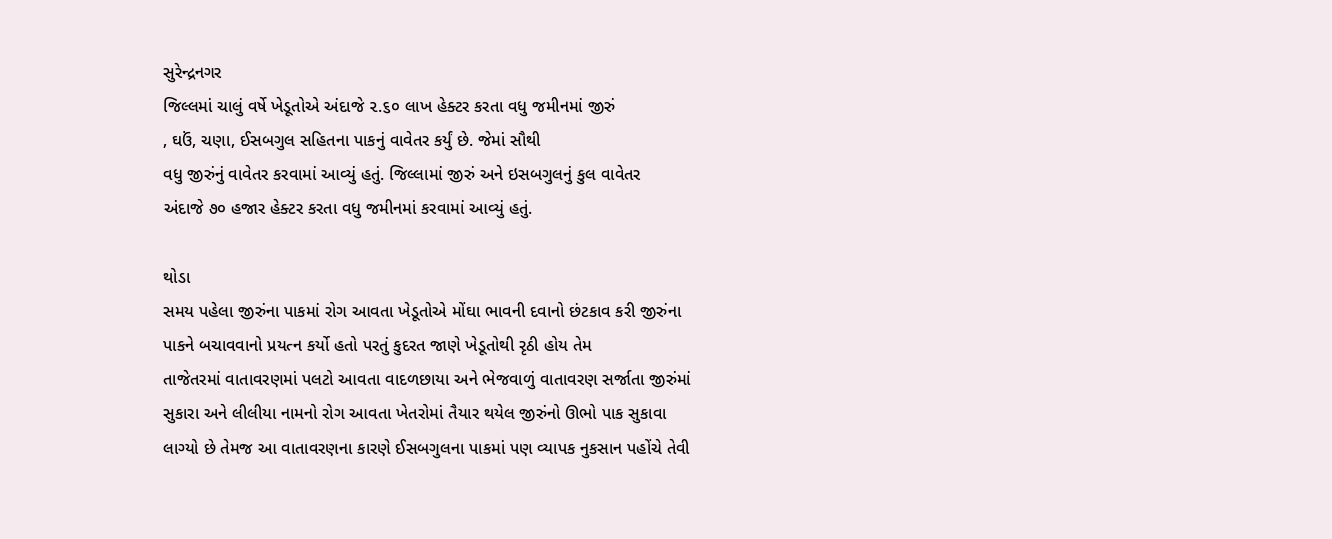સુરેન્દ્રનગર
જિલ્લમાં ચાલું વર્ષે ખેડૂતોએ અંદાજે ૨.૬૦ લાખ હેક્ટર કરતા વધુ જમીનમાં જીરું
, ઘઉં, ચણા, ઈસબગુલ સહિતના પાકનું વાવેતર કર્યું છે. જેમાં સૌથી
વધુ જીરુંનું વાવેતર કરવામાં આવ્યું હતું. જિલ્લામાં જીરું અને ઇસબગુલનું કુલ વાવેતર
અંદાજે ૭૦ હજાર હેક્ટર કરતા વધુ જમીનમાં કરવામાં આવ્યું હતું.

થોડા
સમય પહેલા જીરુંના પાકમાં રોગ આવતા ખેડૂતોએ મોંઘા ભાવની દવાનો છંટકાવ કરી જીરુંના
પાકને બચાવવાનો પ્રયત્ન કર્યો હતો પરતું કુદરત જાણે ખેડૂતોથી રૃઠી હોય તેમ
તાજેતરમાં વાતાવરણમાં પલટો આવતા વાદળછાયા અને ભેજવાળું વાતાવરણ સર્જાતા જીરુંમાં
સુકારા અને લીલીયા નામનો રોગ આવતા ખેતરોમાં તૈયાર થયેલ જીરુંનો ઊભો પાક સુકાવા
લાગ્યો છે તેમજ આ વાતાવરણના કારણે ઈસબગુલના પાકમાં પણ વ્યાપક નુકસાન પહોંચે તેવી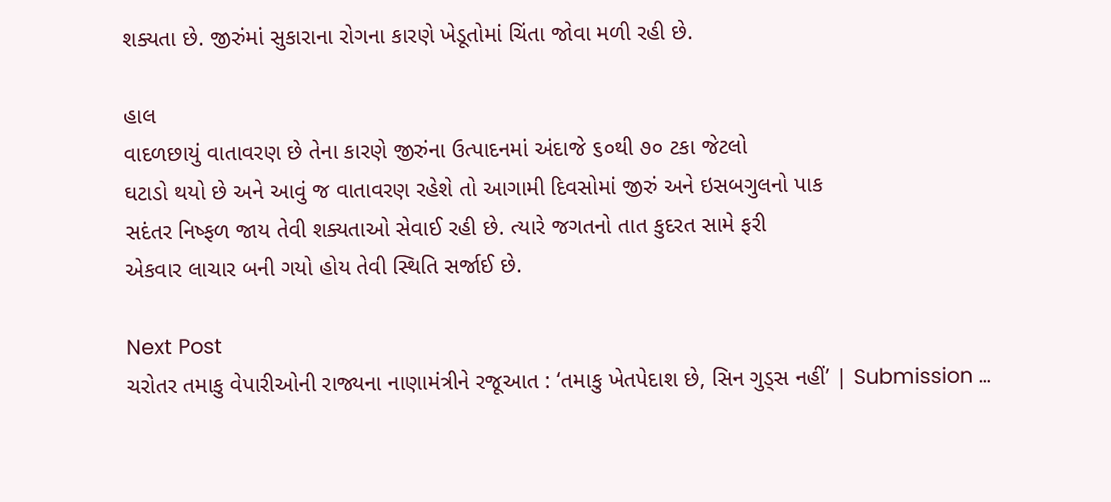શક્યતા છે. જીરુંમાં સુકારાના રોગના કારણે ખેડૂતોમાં ચિંતા જોવા મળી રહી છે.

હાલ
વાદળછાયું વાતાવરણ છે તેના કારણે જીરુંના ઉત્પાદનમાં અંદાજે ૬૦થી ૭૦ ટકા જેટલો
ઘટાડો થયો છે અને આવું જ વાતાવરણ રહેશે તો આગામી દિવસોમાં જીરું અને ઇસબગુલનો પાક
સદંતર નિષ્ફળ જાય તેવી શક્યતાઓ સેવાઈ રહી છે. ત્યારે જગતનો તાત કુદરત સામે ફરી
એકવાર લાચાર બની ગયો હોય તેવી સ્થિતિ સર્જાઈ છે.

Next Post
ચરોતર તમાકુ વેપારીઓની રાજ્યના નાણામંત્રીને રજૂઆત : ‘તમાકુ ખેતપેદાશ છે, સિન ગુડ્સ નહીં’ | Submission …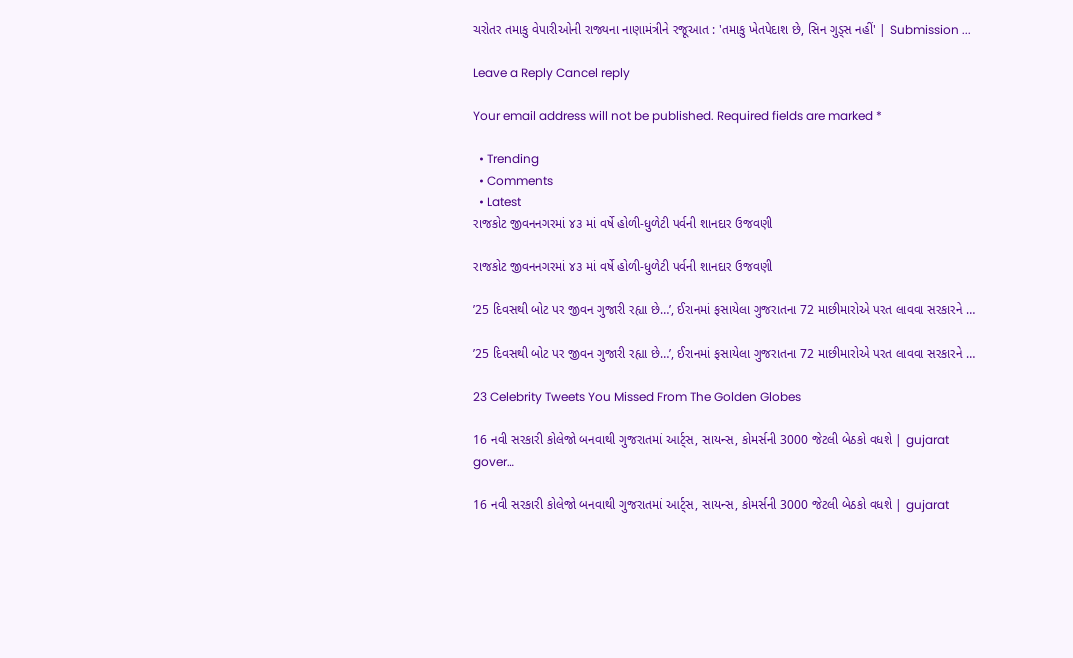ચરોતર તમાકુ વેપારીઓની રાજ્યના નાણામંત્રીને રજૂઆત : 'તમાકુ ખેતપેદાશ છે, સિન ગુડ્સ નહીં' | Submission ...

Leave a Reply Cancel reply

Your email address will not be published. Required fields are marked *

  • Trending
  • Comments
  • Latest
રાજકોટ જીવનનગરમાં ૪૩ માં વર્ષે હોળી-ધુળેટી પર્વની શાનદાર ઉજવણી

રાજકોટ જીવનનગરમાં ૪૩ માં વર્ષે હોળી-ધુળેટી પર્વની શાનદાર ઉજવણી

’25 દિવસથી બોટ પર જીવન ગુજારી રહ્યા છે…’, ઈરાનમાં ફસાયેલા ગુજરાતના 72 માછીમારોએ પરત લાવવા સરકારને …

’25 દિવસથી બોટ પર જીવન ગુજારી રહ્યા છે…’, ઈરાનમાં ફસાયેલા ગુજરાતના 72 માછીમારોએ પરત લાવવા સરકારને …

23 Celebrity Tweets You Missed From The Golden Globes

16 નવી સરકારી કોલેજો બનવાથી ગુજરાતમાં આર્ટ્સ, સાયન્સ, કોમર્સની 3000 જેટલી બેઠકો વધશે | gujarat gover…

16 નવી સરકારી કોલેજો બનવાથી ગુજરાતમાં આર્ટ્સ, સાયન્સ, કોમર્સની 3000 જેટલી બેઠકો વધશે | gujarat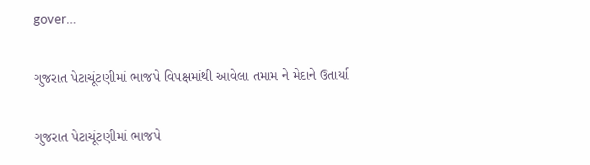gover…

ગુજરાત પેટાચૂંટણીમાં ભાજપે વિપક્ષમાંથી આવેલા તમામ ને મેદાને ઉતાર્યા

ગુજરાત પેટાચૂંટણીમાં ભાજપે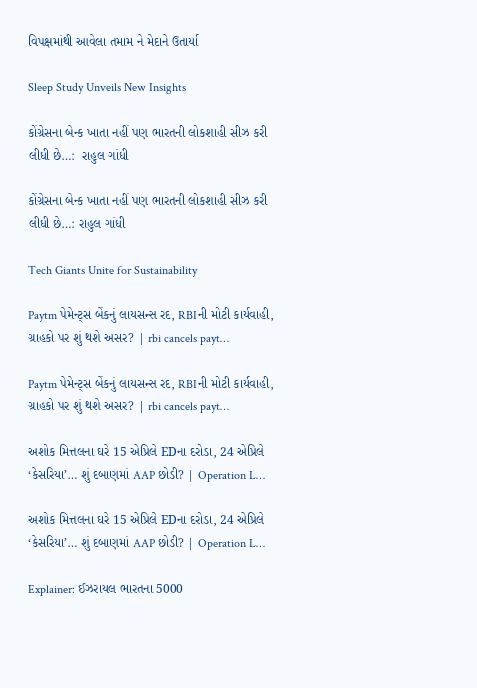વિપક્ષમાંથી આવેલા તમામ ને મેદાને ઉતાર્યા

Sleep Study Unveils New Insights

કોંગ્રેસના બેન્ક ખાતા નહીં પણ ભારતની લોકશાહી સીઝ કરી લીધી છે…:  રાહુલ ગાંધી

કોંગ્રેસના બેન્ક ખાતા નહીં પણ ભારતની લોકશાહી સીઝ કરી લીધી છે…: રાહુલ ગાંધી

Tech Giants Unite for Sustainability

Paytm પેમેન્ટ્સ બેંકનું લાયસન્સ રદ, RBIની મોટી કાર્યવાહી, ગ્રાહકો પર શું થશે અસર? | rbi cancels payt…

Paytm પેમેન્ટ્સ બેંકનું લાયસન્સ રદ, RBIની મોટી કાર્યવાહી, ગ્રાહકો પર શું થશે અસર? | rbi cancels payt…

અશોક મિત્તલના ઘરે 15 એપ્રિલે EDના દરોડા, 24 એપ્રિલે ‘કેસરિયા’… શું દબાણમાં AAP છોડી? | Operation L…

અશોક મિત્તલના ઘરે 15 એપ્રિલે EDના દરોડા, 24 એપ્રિલે ‘કેસરિયા’… શું દબાણમાં AAP છોડી? | Operation L…

Explainer: ઈઝરાયલ ભારતના 5000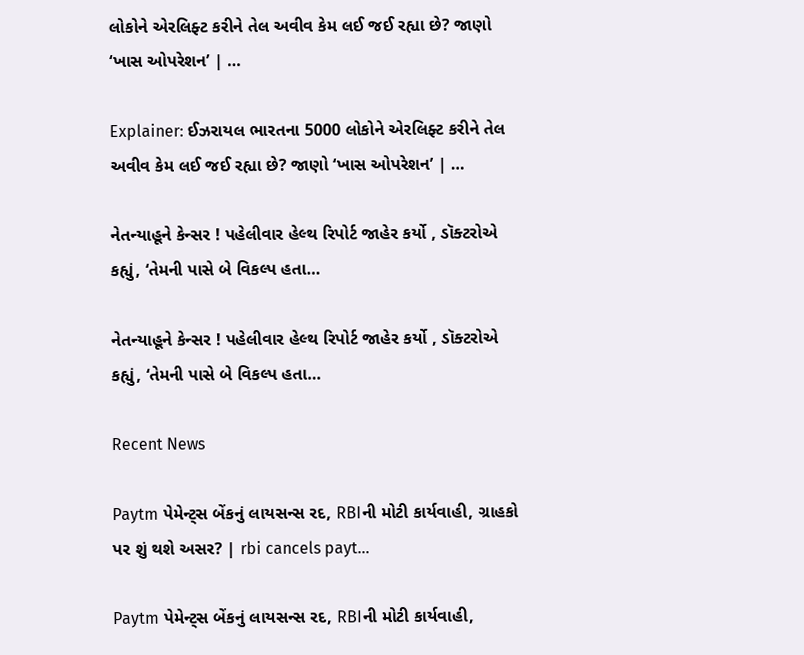લોકોને એરલિફ્ટ કરીને તેલ અવીવ કેમ લઈ જઈ રહ્યા છે? જાણો ‘ખાસ ઓપરેશન’ | …

Explainer: ઈઝરાયલ ભારતના 5000 લોકોને એરલિફ્ટ કરીને તેલ અવીવ કેમ લઈ જઈ રહ્યા છે? જાણો ‘ખાસ ઓપરેશન’ | …

નેતન્યાહૂને કેન્સર ! પહેલીવાર હેલ્થ રિપોર્ટ જાહેર કર્યો , ડૉક્ટરોએ કહ્યું, ‘તેમની પાસે બે વિકલ્પ હતા…

નેતન્યાહૂને કેન્સર ! પહેલીવાર હેલ્થ રિપોર્ટ જાહેર કર્યો , ડૉક્ટરોએ કહ્યું, ‘તેમની પાસે બે વિકલ્પ હતા…

Recent News

Paytm પેમેન્ટ્સ બેંકનું લાયસન્સ રદ, RBIની મોટી કાર્યવાહી, ગ્રાહકો પર શું થશે અસર? | rbi cancels payt…

Paytm પેમેન્ટ્સ બેંકનું લાયસન્સ રદ, RBIની મોટી કાર્યવાહી,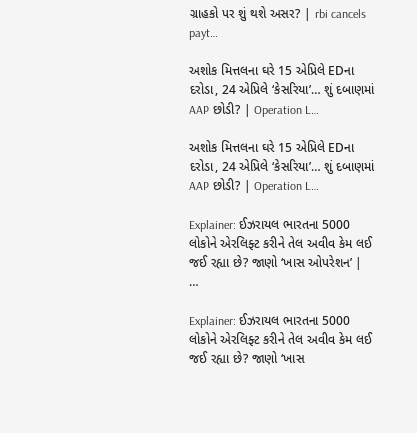ગ્રાહકો પર શું થશે અસર? | rbi cancels payt…

અશોક મિત્તલના ઘરે 15 એપ્રિલે EDના દરોડા, 24 એપ્રિલે ‘કેસરિયા’… શું દબાણમાં AAP છોડી? | Operation L…

અશોક મિત્તલના ઘરે 15 એપ્રિલે EDના દરોડા, 24 એપ્રિલે ‘કેસરિયા’… શું દબાણમાં AAP છોડી? | Operation L…

Explainer: ઈઝરાયલ ભારતના 5000 લોકોને એરલિફ્ટ કરીને તેલ અવીવ કેમ લઈ જઈ રહ્યા છે? જાણો ‘ખાસ ઓપરેશન’ | …

Explainer: ઈઝરાયલ ભારતના 5000 લોકોને એરલિફ્ટ કરીને તેલ અવીવ કેમ લઈ જઈ રહ્યા છે? જાણો ‘ખાસ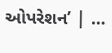ઓપરેશન’ | …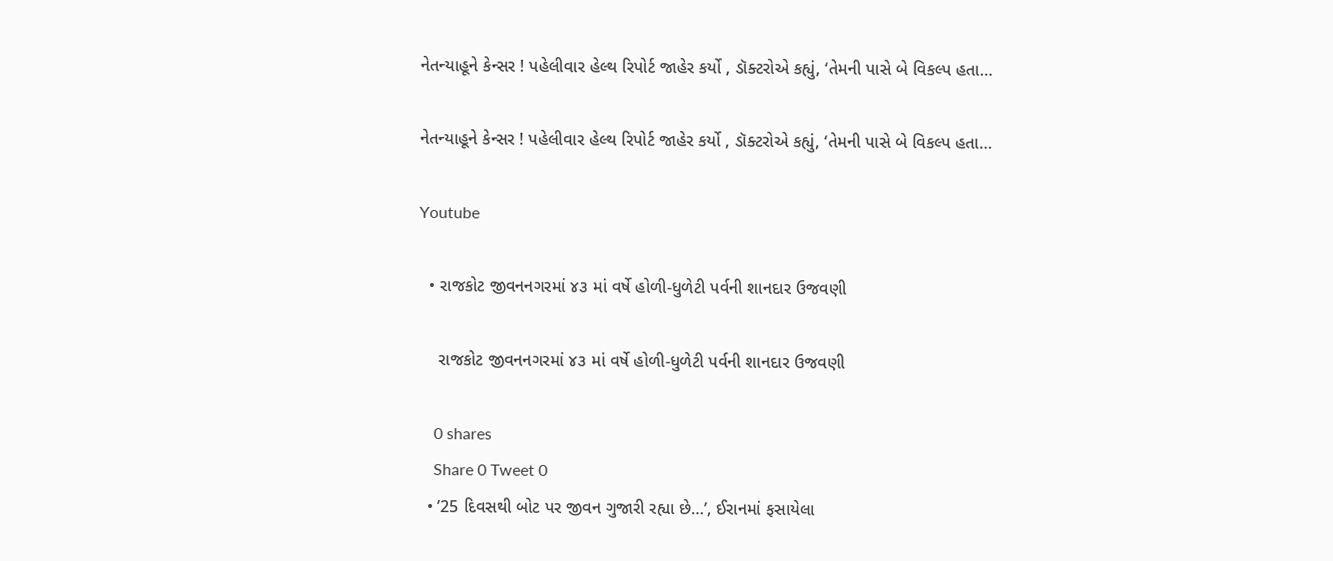નેતન્યાહૂને કેન્સર ! પહેલીવાર હેલ્થ રિપોર્ટ જાહેર કર્યો , ડૉક્ટરોએ કહ્યું, ‘તેમની પાસે બે વિકલ્પ હતા…

નેતન્યાહૂને કેન્સર ! પહેલીવાર હેલ્થ રિપોર્ટ જાહેર કર્યો , ડૉક્ટરોએ કહ્યું, ‘તેમની પાસે બે વિકલ્પ હતા…

Youtube

  • રાજકોટ જીવનનગરમાં ૪૩ માં વર્ષે હોળી-ધુળેટી પર્વની શાનદાર ઉજવણી

    રાજકોટ જીવનનગરમાં ૪૩ માં વર્ષે હોળી-ધુળેટી પર્વની શાનદાર ઉજવણી

    0 shares
    Share 0 Tweet 0
  • ’25 દિવસથી બોટ પર જીવન ગુજારી રહ્યા છે…’, ઈરાનમાં ફસાયેલા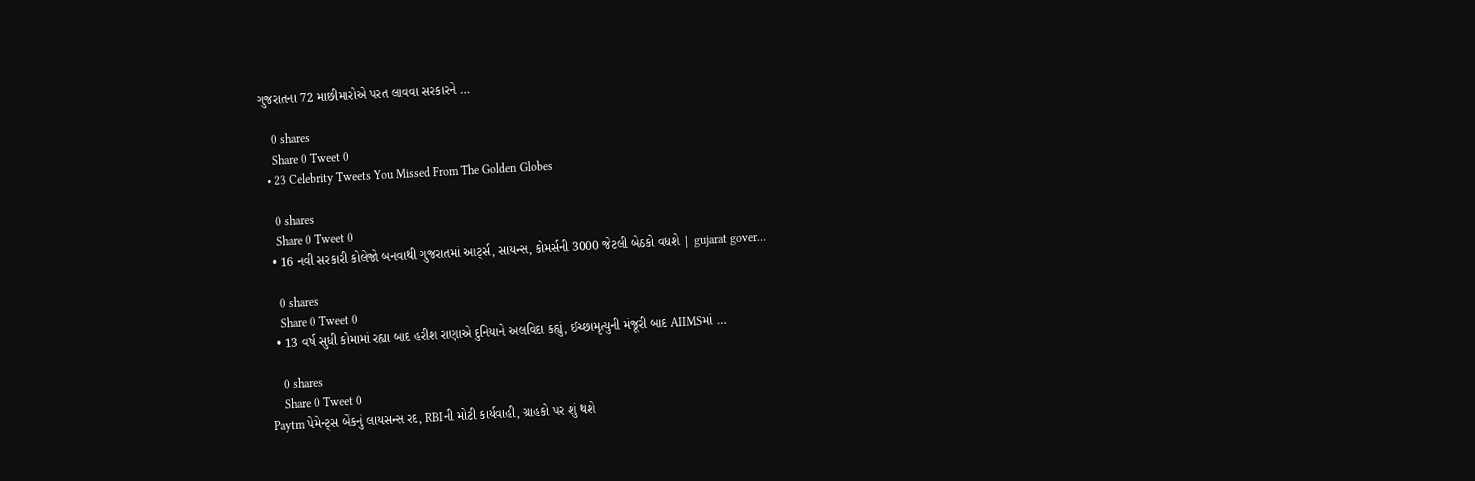ગુજરાતના 72 માછીમારોએ પરત લાવવા સરકારને …

    0 shares
    Share 0 Tweet 0
  • 23 Celebrity Tweets You Missed From The Golden Globes

    0 shares
    Share 0 Tweet 0
  • 16 નવી સરકારી કોલેજો બનવાથી ગુજરાતમાં આર્ટ્સ, સાયન્સ, કોમર્સની 3000 જેટલી બેઠકો વધશે | gujarat gover…

    0 shares
    Share 0 Tweet 0
  • 13 વર્ષ સુધી કોમામાં રહ્યા બાદ હરીશ રાણાએ દુનિયાને અલવિદા કહ્યું, ઈચ્છામૃત્યુની મંજૂરી બાદ AIIMSમાં …

    0 shares
    Share 0 Tweet 0
Paytm પેમેન્ટ્સ બેંકનું લાયસન્સ રદ, RBIની મોટી કાર્યવાહી, ગ્રાહકો પર શું થશે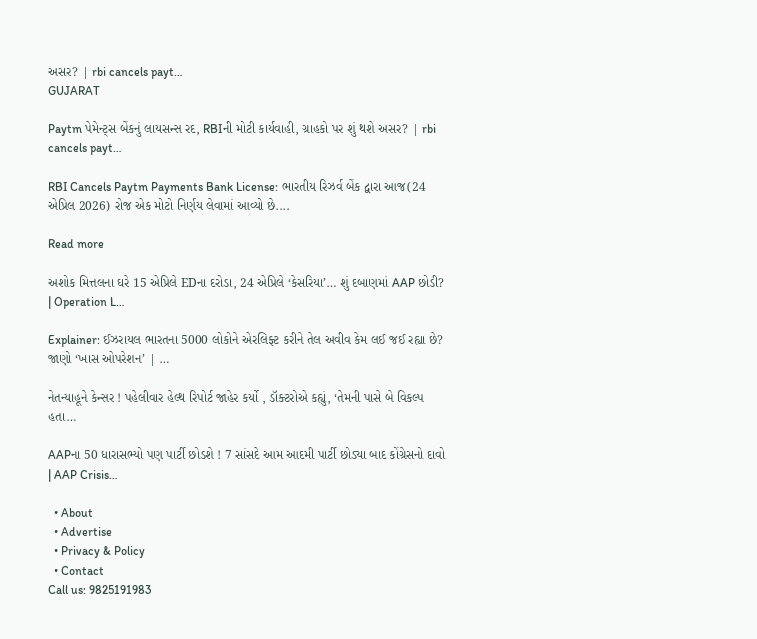અસર? | rbi cancels payt…
GUJARAT

Paytm પેમેન્ટ્સ બેંકનું લાયસન્સ રદ, RBIની મોટી કાર્યવાહી, ગ્રાહકો પર શું થશે અસર? | rbi cancels payt…

RBI Cancels Paytm Payments Bank License: ભારતીય રિઝર્વ બેંક દ્વારા આજ(24 એપ્રિલ 2026) રોજ એક મોટો નિર્ણય લેવામાં આવ્યો છે....

Read more

અશોક મિત્તલના ઘરે 15 એપ્રિલે EDના દરોડા, 24 એપ્રિલે ‘કેસરિયા’… શું દબાણમાં AAP છોડી? | Operation L…

Explainer: ઈઝરાયલ ભારતના 5000 લોકોને એરલિફ્ટ કરીને તેલ અવીવ કેમ લઈ જઈ રહ્યા છે? જાણો ‘ખાસ ઓપરેશન’ | …

નેતન્યાહૂને કેન્સર ! પહેલીવાર હેલ્થ રિપોર્ટ જાહેર કર્યો , ડૉક્ટરોએ કહ્યું, ‘તેમની પાસે બે વિકલ્પ હતા…

AAPના 50 ધારાસભ્યો પણ પાર્ટી છોડશે ! 7 સાંસદે આમ આદમી પાર્ટી છોડ્યા બાદ કોંગ્રેસનો દાવો | AAP Crisis…

  • About
  • Advertise
  • Privacy & Policy
  • Contact
Call us: 9825191983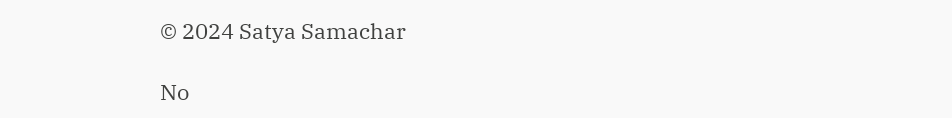© 2024 Satya Samachar

No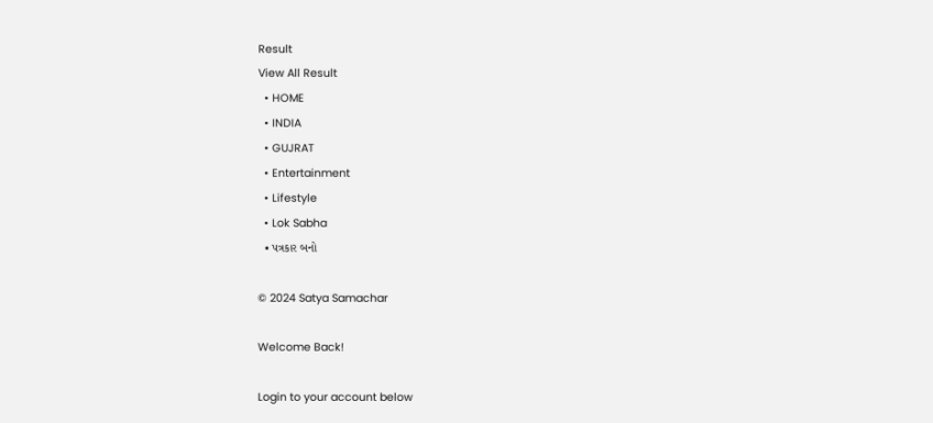Result
View All Result
  • HOME
  • INDIA
  • GUJRAT
  • Entertainment
  • Lifestyle
  • Lok Sabha
  • પત્રકાર બનો

© 2024 Satya Samachar

Welcome Back!

Login to your account below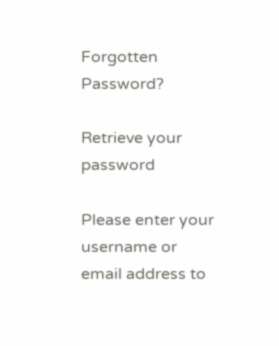Forgotten Password?

Retrieve your password

Please enter your username or email address to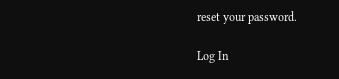reset your password.

Log In